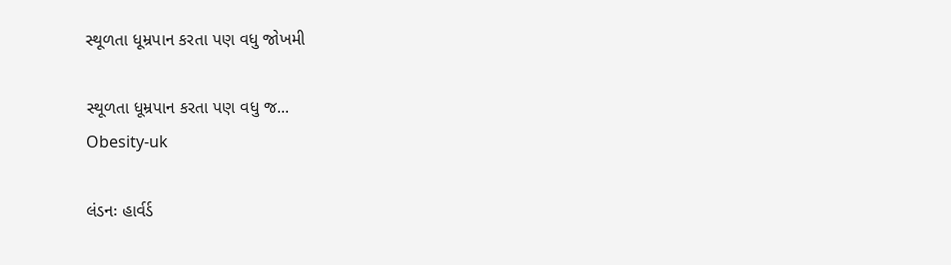સ્થૂળતા ધૂમ્રપાન કરતા પણ વધુ જોખમી

સ્થૂળતા ધૂમ્રપાન કરતા પણ વધુ જ...
Obesity-uk

લંડનઃ હાર્વર્ડ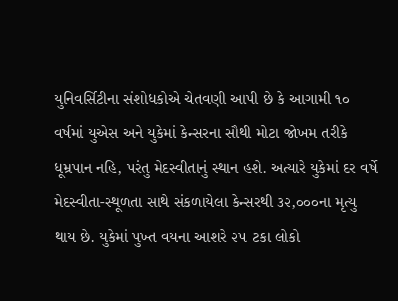યુનિવર્સિટીના સંશોધકોએ ચેતવણી આપી છે કે આગામી ૧૦ વર્ષમાં યુએસ અને યુકેમાં કેન્સરના સૌથી મોટા જોખમ તરીકે ધૂમ્રપાન નહિ, પરંતુ મેદસ્વીતાનું સ્થાન હશે. અત્યારે યુકેમાં દર વર્ષે મેદસ્વીતા-સ્થૂળતા સાથે સંકળાયેલા કેન્સરથી ૩૨,૦૦૦ના મૃત્યુ થાય છે. યુકેમાં પુખ્ત વયના આશરે ૨૫ ટકા લોકો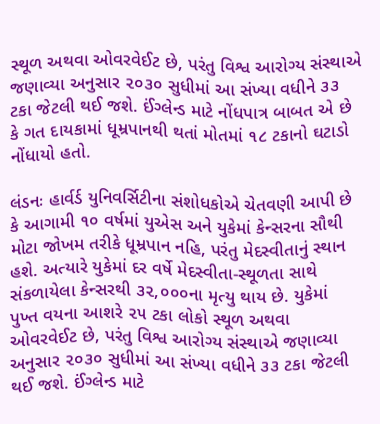સ્થૂળ અથવા ઓવરવેઈટ છે, પરંતુ વિશ્વ આરોગ્ય સંસ્થાએ જણાવ્યા અનુસાર ૨૦૩૦ સુધીમાં આ સંખ્યા વધીને ૩૩ ટકા જેટલી થઈ જશે. ઈંગ્લેન્ડ માટે નોંધપાત્ર બાબત એ છે કે ગત દાયકામાં ધૂમ્રપાનથી થતાં મોતમાં ૧૮ ટકાનો ઘટાડો નોંધાયો હતો.

લંડનઃ હાર્વર્ડ યુનિવર્સિટીના સંશોધકોએ ચેતવણી આપી છે કે આગામી ૧૦ વર્ષમાં યુએસ અને યુકેમાં કેન્સરના સૌથી મોટા જોખમ તરીકે ધૂમ્રપાન નહિ, પરંતુ મેદસ્વીતાનું સ્થાન હશે. અત્યારે યુકેમાં દર વર્ષે મેદસ્વીતા-સ્થૂળતા સાથે સંકળાયેલા કેન્સરથી ૩૨,૦૦૦ના મૃત્યુ થાય છે. યુકેમાં પુખ્ત વયના આશરે ૨૫ ટકા લોકો સ્થૂળ અથવા ઓવરવેઈટ છે, પરંતુ વિશ્વ આરોગ્ય સંસ્થાએ જણાવ્યા અનુસાર ૨૦૩૦ સુધીમાં આ સંખ્યા વધીને ૩૩ ટકા જેટલી થઈ જશે. ઈંગ્લેન્ડ માટે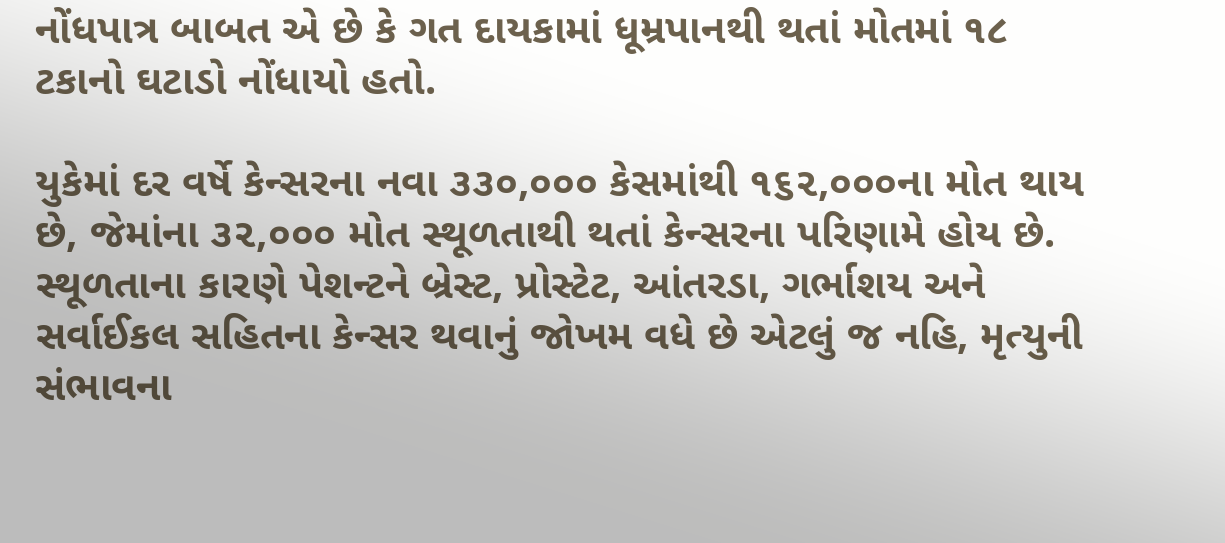નોંધપાત્ર બાબત એ છે કે ગત દાયકામાં ધૂમ્રપાનથી થતાં મોતમાં ૧૮ ટકાનો ઘટાડો નોંધાયો હતો.

યુકેમાં દર વર્ષે કેન્સરના નવા ૩૩૦,૦૦૦ કેસમાંથી ૧૬૨,૦૦૦ના મોત થાય છે, જેમાંના ૩૨,૦૦૦ મોત સ્થૂળતાથી થતાં કેન્સરના પરિણામે હોય છે. સ્થૂળતાના કારણે પેશન્ટને બ્રેસ્ટ, પ્રોસ્ટેટ, આંતરડા, ગર્ભાશય અને સર્વાઈકલ સહિતના કેન્સર થવાનું જોખમ વધે છે એટલું જ નહિ, મૃત્યુની સંભાવના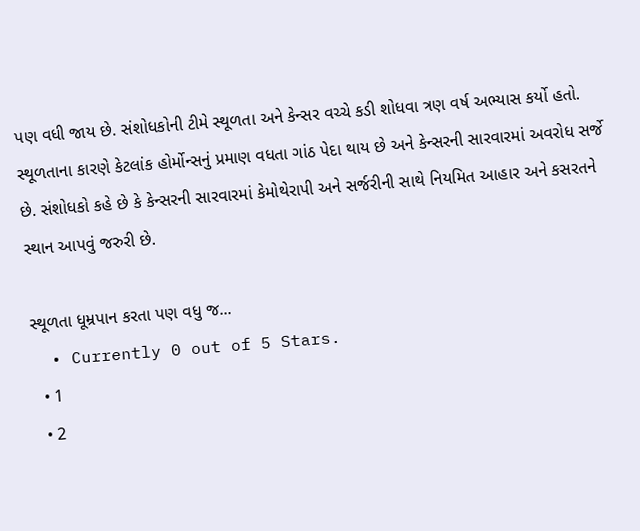પણ વધી જાય છે. સંશોધકોની ટીમે સ્થૂળતા અને કેન્સર વચ્ચે કડી શોધવા ત્રણ વર્ષ અભ્યાસ કર્યો હતો. સ્થૂળતાના કારણે કેટલાંક હોર્મોન્સનું પ્રમાણ વધતા ગાંઠ પેદા થાય છે અને કેન્સરની સારવારમાં અવરોધ સર્જે છે. સંશોધકો કહે છે કે કેન્સરની સારવારમાં કેમોથેરાપી અને સર્જરીની સાથે નિયમિત આહાર અને કસરતને સ્થાન આપવું જરુરી છે.

સ્થૂળતા ધૂમ્રપાન કરતા પણ વધુ જ...
  • Currently 0 out of 5 Stars.
  • 1
  • 2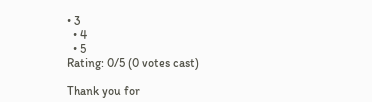• 3
  • 4
  • 5
Rating: 0/5 (0 votes cast)

Thank you for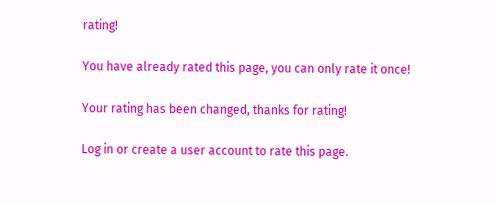rating!

You have already rated this page, you can only rate it once!

Your rating has been changed, thanks for rating!

Log in or create a user account to rate this page.